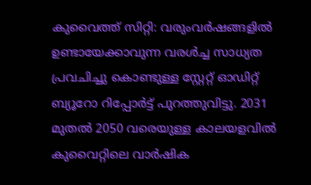കുവൈത്ത് സിറ്റി: വരുംവർഷങ്ങളിൽ ഉണ്ടായേക്കാവുന്ന വരൾച്ച സാധ്യത പ്രവചിച്ചു കൊണ്ടുള്ള സ്റ്റേറ്റ് ഓഡിറ്റ് ബ്യൂറോ റിപ്പോർട്ട് പുറത്തുവിട്ടു. 2031 മുതൽ 2050 വരെയുള്ള കാലയളവിൽ കുവൈറ്റിലെ വാർഷിക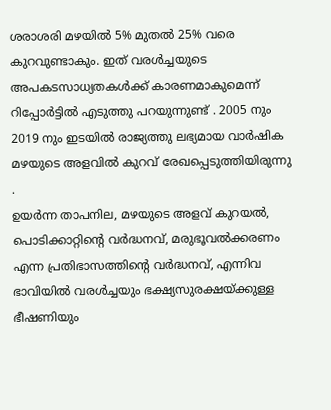ശരാശരി മഴയിൽ 5% മുതൽ 25% വരെ കുറവുണ്ടാകും. ഇത് വരൾച്ചയുടെ അപകടസാധ്യതകൾക്ക് കാരണമാകുമെന്ന് റിപ്പോർട്ടിൽ എടുത്തു പറയുന്നുണ്ട് . 2005 നും 2019 നും ഇടയിൽ രാജ്യത്തു ലഭ്യമായ വാർഷിക മഴയുടെ അളവിൽ കുറവ് രേഖപ്പെടുത്തിയിരുന്നു .
ഉയർന്ന താപനില, മഴയുടെ അളവ് കുറയൽ, പൊടിക്കാറ്റിൻ്റെ വർദ്ധനവ്, മരുഭൂവൽക്കരണം എന്ന പ്രതിഭാസത്തിന്റെ വർദ്ധനവ്, എന്നിവ ഭാവിയിൽ വരൾച്ചയും ഭക്ഷ്യസുരക്ഷയ്ക്കുള്ള ഭീഷണിയും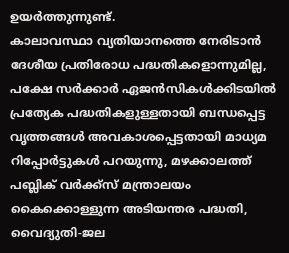ഉയർത്തുന്നുണ്ട്.
കാലാവസ്ഥാ വ്യതിയാനത്തെ നേരിടാൻ ദേശീയ പ്രതിരോധ പദ്ധതികളൊന്നുമില്ല, പക്ഷേ സർക്കാർ ഏജൻസികൾക്കിടയിൽ പ്രത്യേക പദ്ധതികളുള്ളതായി ബന്ധപ്പെട്ട വൃത്തങ്ങൾ അവകാശപ്പെട്ടതായി മാധ്യമ റിപ്പോർട്ടുകൾ പറയുന്നു, മഴക്കാലത്ത് പബ്ലിക് വർക്ക്സ് മന്ത്രാലയം കൈക്കൊള്ളുന്ന അടിയന്തര പദ്ധതി, വൈദ്യുതി-ജല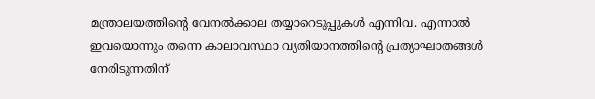മന്ത്രാലയത്തിന്റെ വേനൽക്കാല തയ്യാറെടുപ്പുകൾ എന്നിവ. എന്നാൽ ഇവയൊന്നും തന്നെ കാലാവസ്ഥാ വ്യതിയാനത്തിന്റെ പ്രത്യാഘാതങ്ങൾ നേരിടുന്നതിന്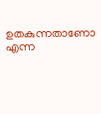ഉതകുന്നതാണോ എന്ന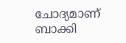ചോദ്യമാണ് ബാക്കി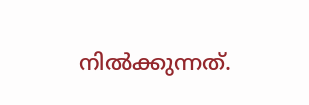നിൽക്കുന്നത്.